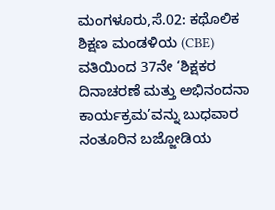ಮಂಗಳೂರು,ಸೆ.02: ಕಥೊಲಿಕ ಶಿಕ್ಷಣ ಮಂಡಳಿಯ (CBE) ವತಿಯಿಂದ 37ನೇ ‘ಶಿಕ್ಷಕರ ದಿನಾಚರಣೆ ಮತ್ತು ಅಭಿನಂದನಾ ಕಾರ್ಯಕ್ರಮ’ವನ್ನು ಬುಧವಾರ ನಂತೂರಿನ ಬಜ್ಜೋಡಿಯ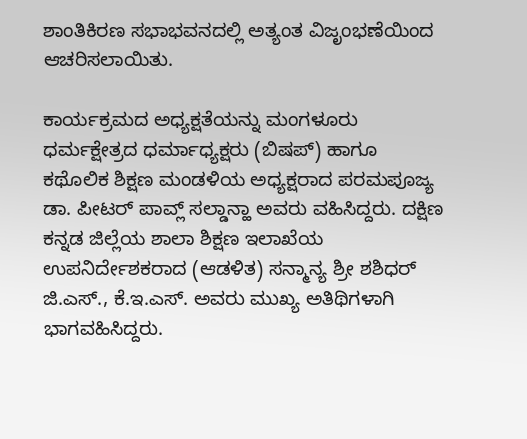ಶಾಂತಿಕಿರಣ ಸಭಾಭವನದಲ್ಲಿ ಅತ್ಯಂತ ವಿಜೃಂಭಣೆಯಿಂದ ಆಚರಿಸಲಾಯಿತು.

ಕಾರ್ಯಕ್ರಮದ ಅಧ್ಯಕ್ಷತೆಯನ್ನು ಮಂಗಳೂರು ಧರ್ಮಕ್ಷೇತ್ರದ ಧರ್ಮಾಧ್ಯಕ್ಷರು (ಬಿಷಪ್) ಹಾಗೂ ಕಥೊಲಿಕ ಶಿಕ್ಷಣ ಮಂಡಳಿಯ ಅಧ್ಯಕ್ಷರಾದ ಪರಮಪೂಜ್ಯ ಡಾ. ಪೀಟರ್ ಪಾವ್ಲ್ ಸಲ್ಡಾನ್ಹಾ ಅವರು ವಹಿಸಿದ್ದರು. ದಕ್ಷಿಣ ಕನ್ನಡ ಜಿಲ್ಲೆಯ ಶಾಲಾ ಶಿಕ್ಷಣ ಇಲಾಖೆಯ ಉಪನಿರ್ದೇಶಕರಾದ (ಆಡಳಿತ) ಸನ್ಮಾನ್ಯ ಶ್ರೀ ಶಶಿಧರ್ ಜಿ.ಎಸ್., ಕೆ.ಇ.ಎಸ್. ಅವರು ಮುಖ್ಯ ಅತಿಥಿಗಳಾಗಿ ಭಾಗವಹಿಸಿದ್ದರು.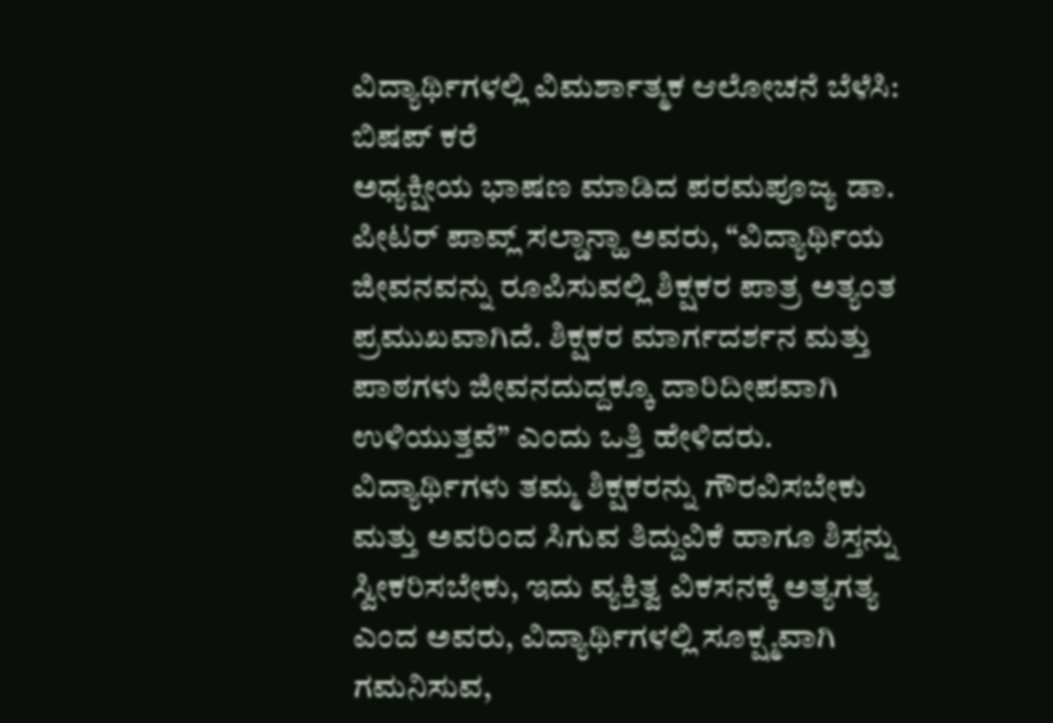ವಿದ್ಯಾರ್ಥಿಗಳಲ್ಲಿ ವಿಮರ್ಶಾತ್ಮಕ ಆಲೋಚನೆ ಬೆಳೆಸಿ: ಬಿಷಪ್ ಕರೆ
ಅಧ್ಯಕ್ಷೀಯ ಭಾಷಣ ಮಾಡಿದ ಪರಮಪೂಜ್ಯ ಡಾ. ಪೀಟರ್ ಪಾವ್ಲ್ ಸಲ್ಡಾನ್ಹಾ ಅವರು, “ವಿದ್ಯಾರ್ಥಿಯ ಜೀವನವನ್ನು ರೂಪಿಸುವಲ್ಲಿ ಶಿಕ್ಷಕರ ಪಾತ್ರ ಅತ್ಯಂತ ಪ್ರಮುಖವಾಗಿದೆ. ಶಿಕ್ಷಕರ ಮಾರ್ಗದರ್ಶನ ಮತ್ತು ಪಾಠಗಳು ಜೀವನದುದ್ದಕ್ಕೂ ದಾರಿದೀಪವಾಗಿ ಉಳಿಯುತ್ತವೆ” ಎಂದು ಒತ್ತಿ ಹೇಳಿದರು. ವಿದ್ಯಾರ್ಥಿಗಳು ತಮ್ಮ ಶಿಕ್ಷಕರನ್ನು ಗೌರವಿಸಬೇಕು ಮತ್ತು ಅವರಿಂದ ಸಿಗುವ ತಿದ್ದುವಿಕೆ ಹಾಗೂ ಶಿಸ್ತನ್ನು ಸ್ವೀಕರಿಸಬೇಕು, ಇದು ವ್ಯಕ್ತಿತ್ವ ವಿಕಸನಕ್ಕೆ ಅತ್ಯಗತ್ಯ ಎಂದ ಅವರು, ವಿದ್ಯಾರ್ಥಿಗಳಲ್ಲಿ ಸೂಕ್ಷ್ಮವಾಗಿ ಗಮನಿಸುವ,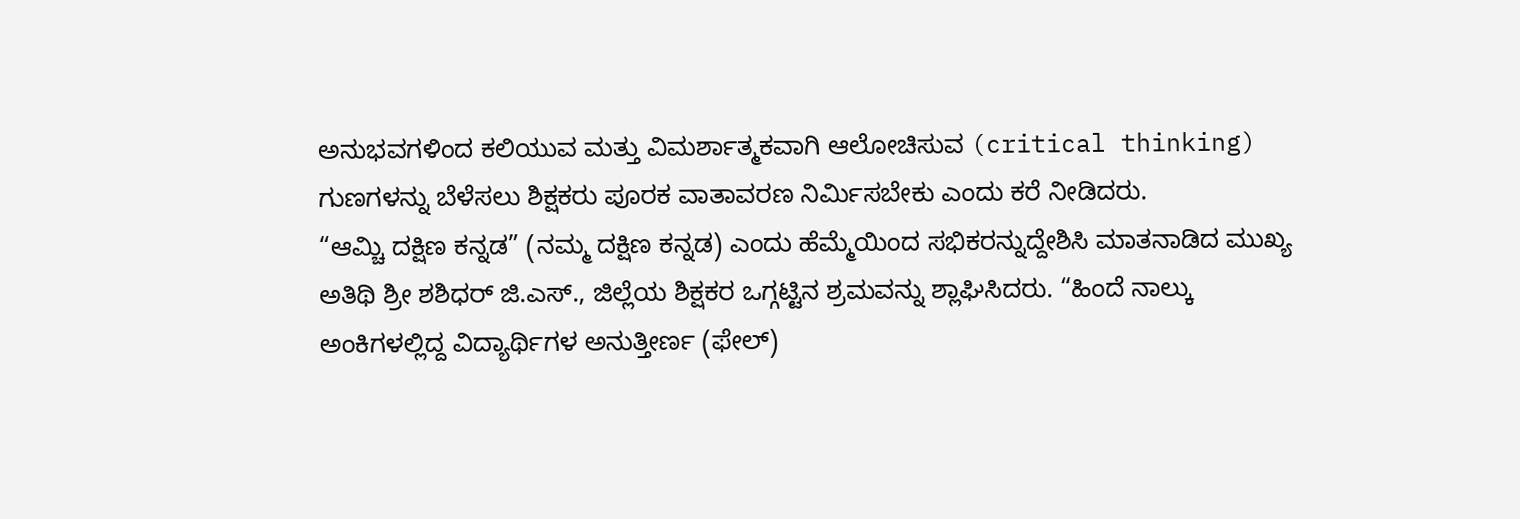ಅನುಭವಗಳಿಂದ ಕಲಿಯುವ ಮತ್ತು ವಿಮರ್ಶಾತ್ಮಕವಾಗಿ ಆಲೋಚಿಸುವ (critical thinking) ಗುಣಗಳನ್ನು ಬೆಳೆಸಲು ಶಿಕ್ಷಕರು ಪೂರಕ ವಾತಾವರಣ ನಿರ್ಮಿಸಬೇಕು ಎಂದು ಕರೆ ನೀಡಿದರು.
“ಆಮ್ಚಿ ದಕ್ಷಿಣ ಕನ್ನಡ” (ನಮ್ಮ ದಕ್ಷಿಣ ಕನ್ನಡ) ಎಂದು ಹೆಮ್ಮೆಯಿಂದ ಸಭಿಕರನ್ನುದ್ದೇಶಿಸಿ ಮಾತನಾಡಿದ ಮುಖ್ಯ ಅತಿಥಿ ಶ್ರೀ ಶಶಿಧರ್ ಜಿ.ಎಸ್., ಜಿಲ್ಲೆಯ ಶಿಕ್ಷಕರ ಒಗ್ಗಟ್ಟಿನ ಶ್ರಮವನ್ನು ಶ್ಲಾಘಿಸಿದರು. “ಹಿಂದೆ ನಾಲ್ಕು ಅಂಕಿಗಳಲ್ಲಿದ್ದ ವಿದ್ಯಾರ್ಥಿಗಳ ಅನುತ್ತೀರ್ಣ (ಫೇಲ್)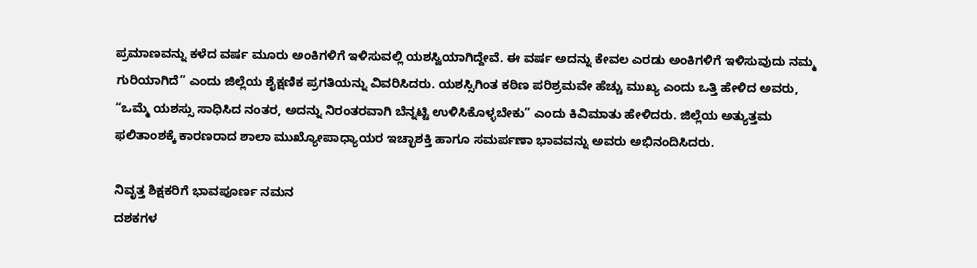ಪ್ರಮಾಣವನ್ನು ಕಳೆದ ವರ್ಷ ಮೂರು ಅಂಕಿಗಳಿಗೆ ಇಳಿಸುವಲ್ಲಿ ಯಶಸ್ವಿಯಾಗಿದ್ದೇವೆ. ಈ ವರ್ಷ ಅದನ್ನು ಕೇವಲ ಎರಡು ಅಂಕಿಗಳಿಗೆ ಇಳಿಸುವುದು ನಮ್ಮ ಗುರಿಯಾಗಿದೆ” ಎಂದು ಜಿಲ್ಲೆಯ ಶೈಕ್ಷಣಿಕ ಪ್ರಗತಿಯನ್ನು ವಿವರಿಸಿದರು. ಯಶಸ್ಸಿಗಿಂತ ಕಠಿಣ ಪರಿಶ್ರಮವೇ ಹೆಚ್ಚು ಮುಖ್ಯ ಎಂದು ಒತ್ತಿ ಹೇಳಿದ ಅವರು, “ಒಮ್ಮೆ ಯಶಸ್ಸು ಸಾಧಿಸಿದ ನಂತರ, ಅದನ್ನು ನಿರಂತರವಾಗಿ ಬೆನ್ನಟ್ಟಿ ಉಳಿಸಿಕೊಳ್ಳಬೇಕು” ಎಂದು ಕಿವಿಮಾತು ಹೇಳಿದರು. ಜಿಲ್ಲೆಯ ಅತ್ಯುತ್ತಮ ಫಲಿತಾಂಶಕ್ಕೆ ಕಾರಣರಾದ ಶಾಲಾ ಮುಖ್ಯೋಪಾಧ್ಯಾಯರ ಇಚ್ಛಾಶಕ್ತಿ ಹಾಗೂ ಸಮರ್ಪಣಾ ಭಾವವನ್ನು ಅವರು ಅಭಿನಂದಿಸಿದರು.

ನಿವೃತ್ತ ಶಿಕ್ಷಕರಿಗೆ ಭಾವಪೂರ್ಣ ನಮನ
ದಶಕಗಳ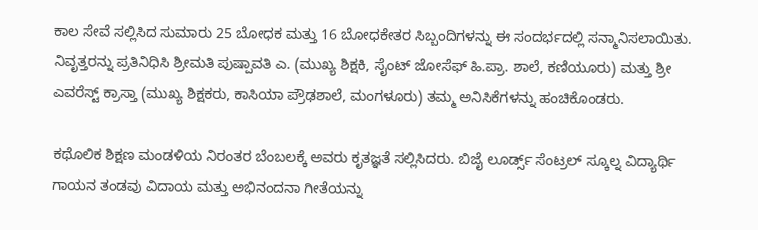ಕಾಲ ಸೇವೆ ಸಲ್ಲಿಸಿದ ಸುಮಾರು 25 ಬೋಧಕ ಮತ್ತು 16 ಬೋಧಕೇತರ ಸಿಬ್ಬಂದಿಗಳನ್ನು ಈ ಸಂದರ್ಭದಲ್ಲಿ ಸನ್ಮಾನಿಸಲಾಯಿತು. ನಿವೃತ್ತರನ್ನು ಪ್ರತಿನಿಧಿಸಿ ಶ್ರೀಮತಿ ಪುಷ್ಪಾವತಿ ಎ. (ಮುಖ್ಯ ಶಿಕ್ಷಕಿ, ಸೈಂಟ್ ಜೋಸೆಫ್ ಹಿ.ಪ್ರಾ. ಶಾಲೆ, ಕಣಿಯೂರು) ಮತ್ತು ಶ್ರೀ ಎವರೆಸ್ಟ್ ಕ್ರಾಸ್ತಾ (ಮುಖ್ಯ ಶಿಕ್ಷಕರು, ಕಾಸಿಯಾ ಪ್ರೌಢಶಾಲೆ, ಮಂಗಳೂರು) ತಮ್ಮ ಅನಿಸಿಕೆಗಳನ್ನು ಹಂಚಿಕೊಂಡರು.

ಕಥೊಲಿಕ ಶಿಕ್ಷಣ ಮಂಡಳಿಯ ನಿರಂತರ ಬೆಂಬಲಕ್ಕೆ ಅವರು ಕೃತಜ್ಞತೆ ಸಲ್ಲಿಸಿದರು. ಬಿಜೈ ಲೂರ್ಡ್ಸ್ ಸೆಂಟ್ರಲ್ ಸ್ಕೂಲ್ನ ವಿದ್ಯಾರ್ಥಿ ಗಾಯನ ತಂಡವು ವಿದಾಯ ಮತ್ತು ಅಭಿನಂದನಾ ಗೀತೆಯನ್ನು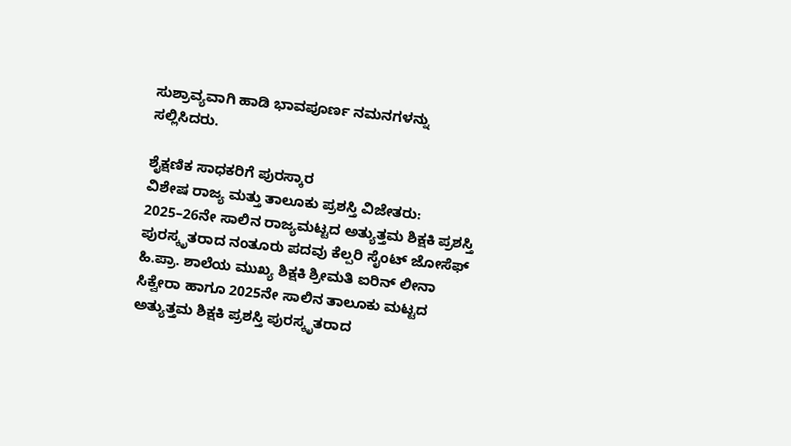ಸುಶ್ರಾವ್ಯವಾಗಿ ಹಾಡಿ ಭಾವಪೂರ್ಣ ನಮನಗಳನ್ನು ಸಲ್ಲಿಸಿದರು.

ಶೈಕ್ಷಣಿಕ ಸಾಧಕರಿಗೆ ಪುರಸ್ಕಾರ
ವಿಶೇಷ ರಾಜ್ಯ ಮತ್ತು ತಾಲೂಕು ಪ್ರಶಸ್ತಿ ವಿಜೇತರು:
2025–26ನೇ ಸಾಲಿನ ರಾಜ್ಯಮಟ್ಟದ ಅತ್ಯುತ್ತಮ ಶಿಕ್ಷಕಿ ಪ್ರಶಸ್ತಿ ಪುರಸ್ಕೃತರಾದ ನಂತೂರು ಪದವು ಕೆಲ್ಪರಿ ಸೈಂಟ್ ಜೋಸೆಫ್ ಹಿ.ಪ್ರಾ. ಶಾಲೆಯ ಮುಖ್ಯ ಶಿಕ್ಷಕಿ ಶ್ರೀಮತಿ ಐರಿನ್ ಲೀನಾ ಸಿಕ್ವೇರಾ ಹಾಗೂ 2025ನೇ ಸಾಲಿನ ತಾಲೂಕು ಮಟ್ಟದ ಅತ್ಯುತ್ತಮ ಶಿಕ್ಷಕಿ ಪ್ರಶಸ್ತಿ ಪುರಸ್ಕೃತರಾದ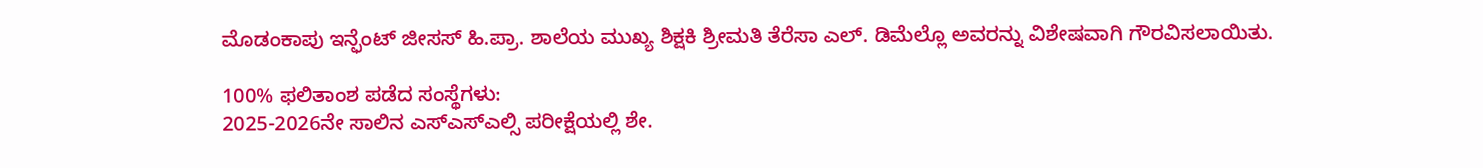ಮೊಡಂಕಾಪು ಇನ್ಫೆಂಟ್ ಜೀಸಸ್ ಹಿ.ಪ್ರಾ. ಶಾಲೆಯ ಮುಖ್ಯ ಶಿಕ್ಷಕಿ ಶ್ರೀಮತಿ ತೆರೆಸಾ ಎಲ್. ಡಿಮೆಲ್ಲೊ ಅವರನ್ನು ವಿಶೇಷವಾಗಿ ಗೌರವಿಸಲಾಯಿತು.

100% ಫಲಿತಾಂಶ ಪಡೆದ ಸಂಸ್ಥೆಗಳು:
2025-2026ನೇ ಸಾಲಿನ ಎಸ್ಎಸ್ಎಲ್ಸಿ ಪರೀಕ್ಷೆಯಲ್ಲಿ ಶೇ.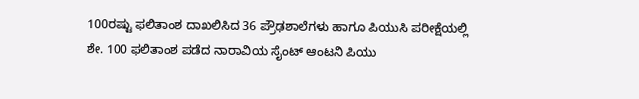100ರಷ್ಟು ಫಲಿತಾಂಶ ದಾಖಲಿಸಿದ 36 ಪ್ರೌಢಶಾಲೆಗಳು ಹಾಗೂ ಪಿಯುಸಿ ಪರೀಕ್ಷೆಯಲ್ಲಿ ಶೇ. 100 ಫಲಿತಾಂಶ ಪಡೆದ ನಾರಾವಿಯ ಸೈಂಟ್ ಆಂಟನಿ ಪಿಯು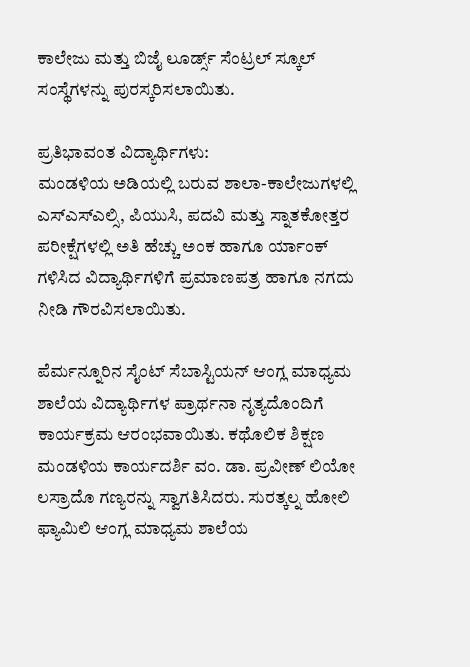ಕಾಲೇಜು ಮತ್ತು ಬಿಜೈ ಲೂರ್ಡ್ಸ್ ಸೆಂಟ್ರಲ್ ಸ್ಕೂಲ್ ಸಂಸ್ಥೆಗಳನ್ನು ಪುರಸ್ಕರಿಸಲಾಯಿತು.

ಪ್ರತಿಭಾವಂತ ವಿದ್ಯಾರ್ಥಿಗಳು:
ಮಂಡಳಿಯ ಅಡಿಯಲ್ಲಿ ಬರುವ ಶಾಲಾ-ಕಾಲೇಜುಗಳಲ್ಲಿ ಎಸ್ಎಸ್ಎಲ್ಸಿ, ಪಿಯುಸಿ, ಪದವಿ ಮತ್ತು ಸ್ನಾತಕೋತ್ತರ ಪರೀಕ್ಷೆಗಳಲ್ಲಿ ಅತಿ ಹೆಚ್ಚು ಅಂಕ ಹಾಗೂ ರ್ಯಾಂಕ್ ಗಳಿಸಿದ ವಿದ್ಯಾರ್ಥಿಗಳಿಗೆ ಪ್ರಮಾಣಪತ್ರ ಹಾಗೂ ನಗದು ನೀಡಿ ಗೌರವಿಸಲಾಯಿತು.

ಪೆರ್ಮನ್ನೂರಿನ ಸೈಂಟ್ ಸೆಬಾಸ್ಟಿಯನ್ ಆಂಗ್ಲ ಮಾಧ್ಯಮ ಶಾಲೆಯ ವಿದ್ಯಾರ್ಥಿಗಳ ಪ್ರಾರ್ಥನಾ ನೃತ್ಯದೊಂದಿಗೆ ಕಾರ್ಯಕ್ರಮ ಆರಂಭವಾಯಿತು. ಕಥೊಲಿಕ ಶಿಕ್ಷಣ ಮಂಡಳಿಯ ಕಾರ್ಯದರ್ಶಿ ವಂ. ಡಾ. ಪ್ರವೀಣ್ ಲಿಯೋ ಲಸ್ರಾದೊ ಗಣ್ಯರನ್ನು ಸ್ವಾಗತಿಸಿದರು. ಸುರತ್ಕಲ್ನ ಹೋಲಿ ಫ್ಯಾಮಿಲಿ ಆಂಗ್ಲ ಮಾಧ್ಯಮ ಶಾಲೆಯ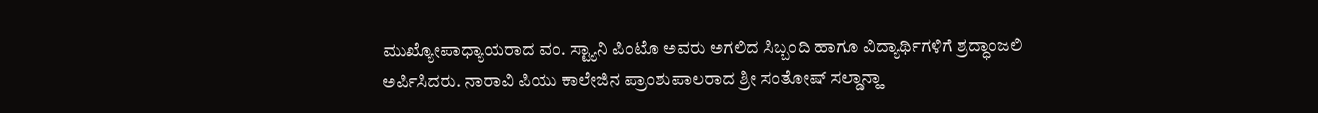ಮುಖ್ಯೋಪಾಧ್ಯಾಯರಾದ ವಂ. ಸ್ಟ್ಯಾನಿ ಪಿಂಟೊ ಅವರು ಅಗಲಿದ ಸಿಬ್ಬಂದಿ ಹಾಗೂ ವಿದ್ಯಾರ್ಥಿಗಳಿಗೆ ಶ್ರದ್ಧಾಂಜಲಿ ಅರ್ಪಿಸಿದರು. ನಾರಾವಿ ಪಿಯು ಕಾಲೇಜಿನ ಪ್ರಾಂಶುಪಾಲರಾದ ಶ್ರೀ ಸಂತೋಷ್ ಸಲ್ಡಾನ್ಹಾ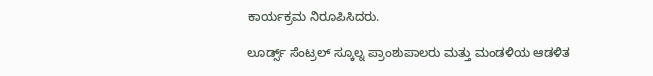ಕಾರ್ಯಕ್ರಮ ನಿರೂಪಿಸಿದರು.

ಲೂರ್ಡ್ಸ್ ಸೆಂಟ್ರಲ್ ಸ್ಕೂಲ್ನ ಪ್ರಾಂಶುಪಾಲರು ಮತ್ತು ಮಂಡಳಿಯ ಆಡಳಿತ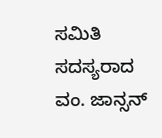ಸಮಿತಿ ಸದಸ್ಯರಾದ ವಂ. ಜಾನ್ಸನ್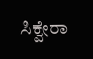ಸಿಕ್ವೇರಾ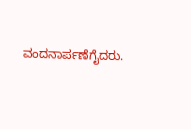ವಂದನಾರ್ಪಣೆಗೈದರು.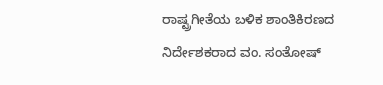ರಾಷ್ಟ್ರಗೀತೆಯ ಬಳಿಕ ಶಾಂತಿಕಿರಣದ ನಿರ್ದೇಶಕರಾದ ವಂ. ಸಂತೋಷ್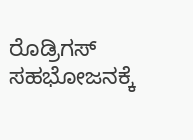ರೊಡ್ರಿಗಸ್ ಸಹಭೋಜನಕ್ಕೆ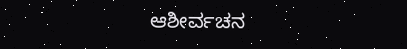ಆಶೀರ್ವಚನ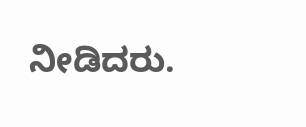ನೀಡಿದರು.